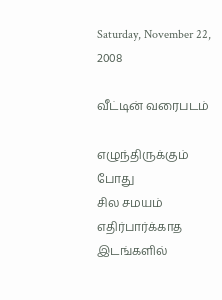Saturday, November 22, 2008

வீட்டின் வரைபடம்

எழுந்திருக்கும் போது
சில சமயம்
எதிர்பார்க்காத இடங்களில்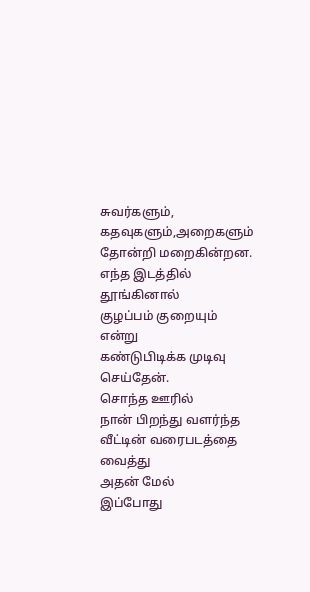சுவர்களும், கதவுகளும்,அறைகளும்
தோன்றி மறைகின்றன.
எந்த இடத்தில் தூங்கினால்
குழப்பம் குறையும் என்று
கண்டுபிடிக்க முடிவு செய்தேன்.
சொந்த ஊரில்
நான் பிறந்து வளர்ந்த
வீட்டின் வரைபடத்தை வைத்து
அதன் மேல்
இப்போது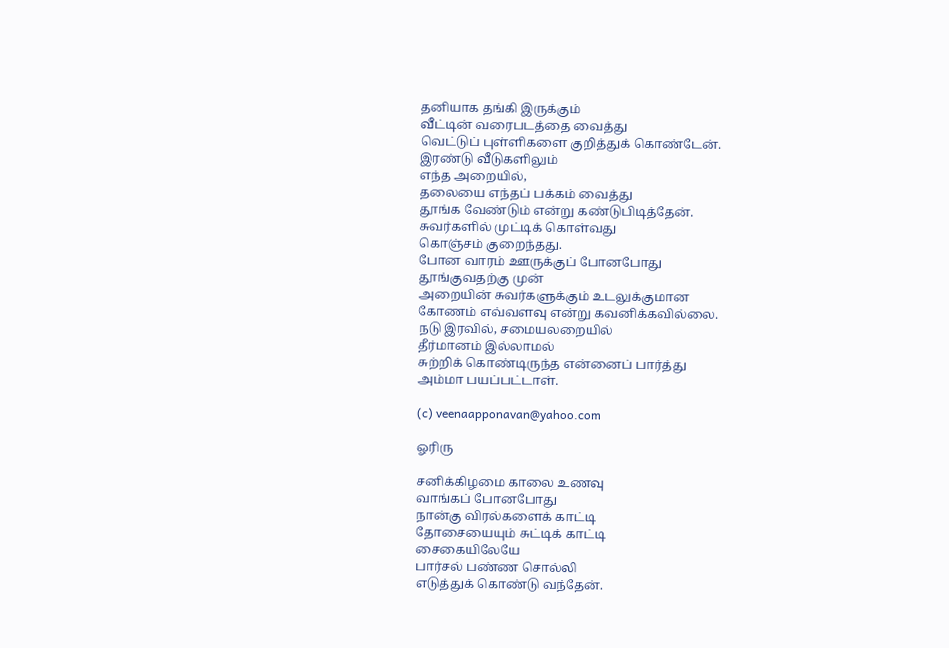தனியாக தங்கி இருக்கும்
வீட்டின் வரைபடத்தை வைத்து
வெட்டுப் புள்ளிகளை குறித்துக் கொண்டேன்.
இரண்டு வீடுகளிலும்
எந்த அறையில்,
தலையை எந்தப் பக்கம் வைத்து
தூங்க வேண்டும் என்று கண்டுபிடித்தேன்.
சுவர்களில் முட்டிக் கொள்வது
கொஞ்சம் குறைந்தது.
போன வாரம் ஊருக்குப் போனபோது
தூங்குவதற்கு முன்
அறையின் சுவர்களுக்கும் உடலுக்குமான
கோணம் எவ்வளவு என்று கவனிக்கவில்லை.
நடு இரவில், சமையலறையில்
தீர்மானம் இல்லாமல்
சுற்றிக் கொண்டிருந்த என்னைப் பார்த்து
அம்மா பயப்பட்டாள்.

(c) veenaapponavan@yahoo.com

ஓரிரு

சனிக்கிழமை காலை உணவு
வாங்கப் போனபோது
நான்கு விரல்களைக் காட்டி
தோசையையும் சுட்டிக் காட்டி
சைகையிலேயே
பார்சல் பண்ண சொல்லி
எடுத்துக் கொண்டு வந்தேன்.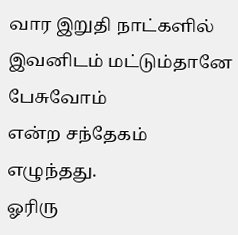வார இறுதி நாட்களில்
இவனிடம் மட்டும்தானே பேசுவோம்
என்ற சந்தேகம் எழுந்தது.
ஓரிரு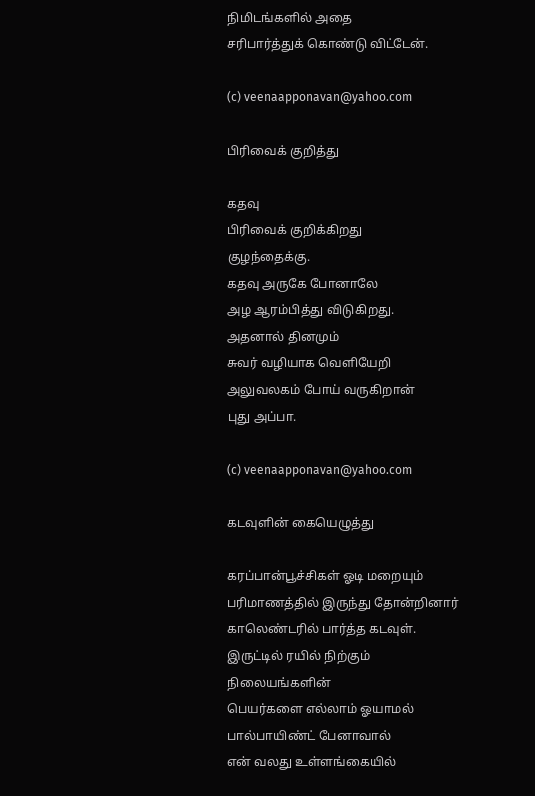நிமிடங்களில் அதை
சரிபார்த்துக் கொண்டு விட்டேன்.

(c) veenaapponavan@yahoo.com

பிரிவைக் குறித்து

கதவு
பிரிவைக் குறிக்கிறது
குழந்தைக்கு.
கதவு அருகே போனாலே
அழ ஆரம்பித்து விடுகிறது.
அதனால் தினமும்
சுவர் வழியாக வெளியேறி
அலுவலகம் போய் வருகிறான்
புது அப்பா.

(c) veenaapponavan@yahoo.com

கடவுளின் கையெழுத்து

கரப்பான்பூச்சிகள் ஓடி மறையும்
பரிமாணத்தில் இருந்து தோன்றினார்
காலெண்டரில் பார்த்த கடவுள்.
இருட்டில் ரயில் நிற்கும் நிலையங்களின்
பெயர்களை எல்லாம் ஓயாமல்
பால்பாயிண்ட் பேனாவால்
என் வலது உள்ளங்கையில்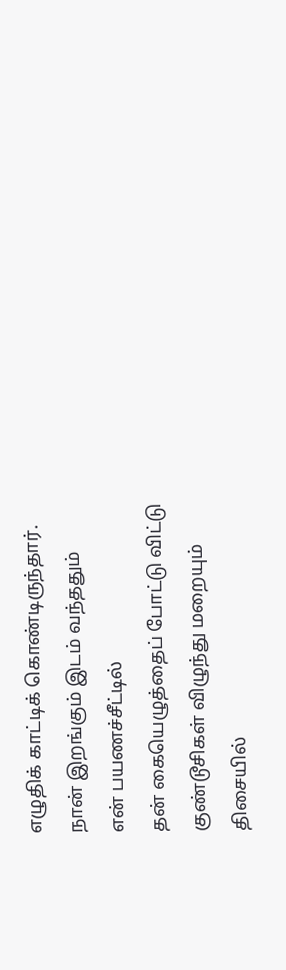எழுதிக் காட்டிக் கொண்டிருந்தார்.
நான் இறங்கும் இடம் வந்ததும்
என் பயணச்சீட்டில்
தன் கையெழுத்தைப் போட்டு விட்டு
குண்டூசிகள் விழுந்து மறையும்
திசையில்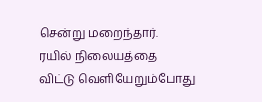சென்று மறைந்தார்.
ரயில் நிலையத்தை
விட்டு வெளியேறும்போது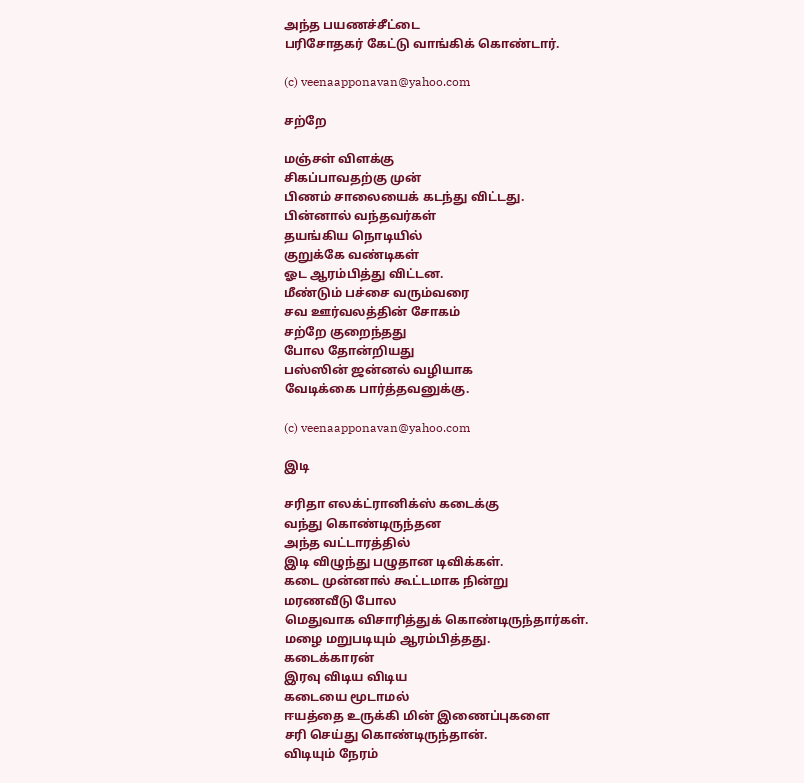அந்த பயணச்சீட்டை
பரிசோதகர் கேட்டு வாங்கிக் கொண்டார்.

(c) veenaapponavan@yahoo.com

சற்றே

மஞ்சள் விளக்கு
சிகப்பாவதற்கு முன்
பிணம் சாலையைக் கடந்து விட்டது.
பின்னால் வந்தவர்கள்
தயங்கிய நொடியில்
குறுக்கே வண்டிகள்
ஓட ஆரம்பித்து விட்டன.
மீண்டும் பச்சை வரும்வரை
சவ ஊர்வலத்தின் சோகம்
சற்றே குறைந்தது
போல தோன்றியது
பஸ்ஸின் ஜன்னல் வழியாக
வேடிக்கை பார்த்தவனுக்கு.

(c) veenaapponavan@yahoo.com

இடி

சரிதா எலக்ட்ரானிக்ஸ் கடைக்கு
வந்து கொண்டிருந்தன
அந்த வட்டாரத்தில்
இடி விழுந்து பழுதான டிவிக்கள்.
கடை முன்னால் கூட்டமாக நின்று
மரணவீடு போல
மெதுவாக விசாரித்துக் கொண்டிருந்தார்கள்.
மழை மறுபடியும் ஆரம்பித்தது.
கடைக்காரன்
இரவு விடிய விடிய
கடையை மூடாமல்
ஈயத்தை உருக்கி மின் இணைப்புகளை
சரி செய்து கொண்டிருந்தான்.
விடியும் நேரம்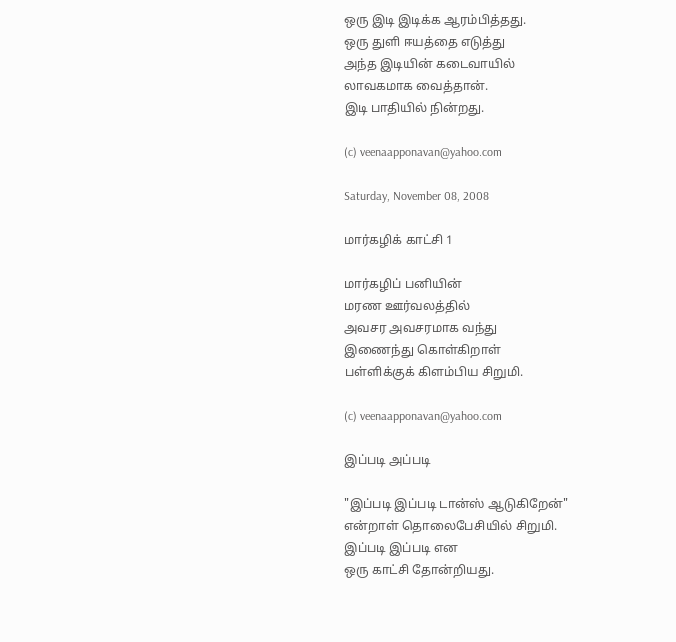ஒரு இடி இடிக்க ஆரம்பித்தது.
ஒரு துளி ஈயத்தை எடுத்து
அந்த இடியின் கடைவாயில்
லாவகமாக வைத்தான்.
இடி பாதியில் நின்றது.

(c) veenaapponavan@yahoo.com

Saturday, November 08, 2008

மார்கழிக் காட்சி 1

மார்கழிப் பனியின்
மரண ஊர்வலத்தில்
அவசர அவசரமாக வந்து
இணைந்து கொள்கிறாள்
பள்ளிக்குக் கிளம்பிய சிறுமி.

(c) veenaapponavan@yahoo.com

இப்படி அப்படி

"இப்படி இப்படி டான்ஸ் ஆடுகிறேன்"
என்றாள் தொலைபேசியில் சிறுமி.
இப்படி இப்படி என
ஒரு காட்சி தோன்றியது.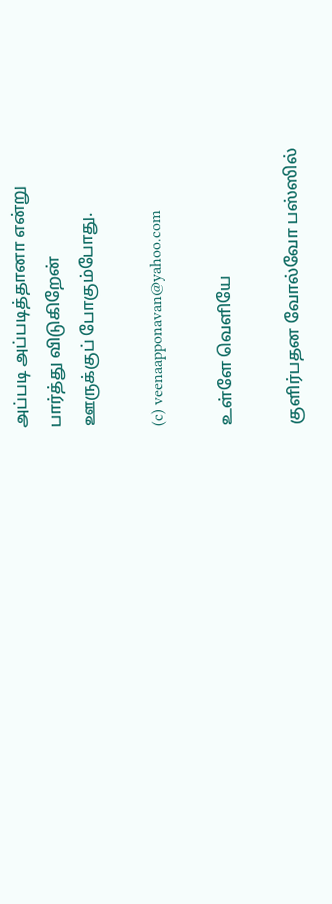அப்படி அப்படித்தானா என்று
பார்த்து விடுகிறேன்
ஊருக்குப் போகும்போது.

(c) veenaapponavan@yahoo.com

உள்ளே வெளியே

குளிர்பதன வோல்வோ பஸ்ஸில்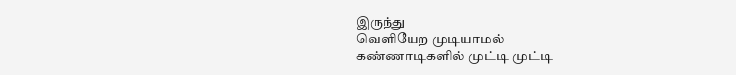இருந்து
வெளியேற முடியாமல்
கண்ணாடிகளில் முட்டி முட்டி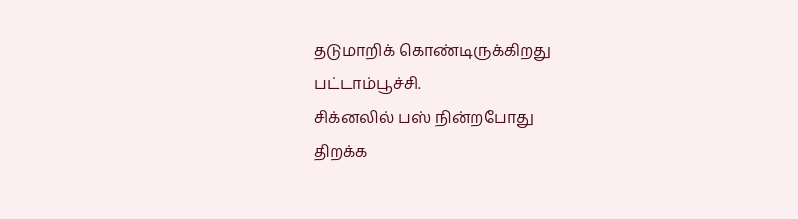தடுமாறிக் கொண்டிருக்கிறது
பட்டாம்பூச்சி.
சிக்னலில் பஸ் நின்றபோது
திறக்க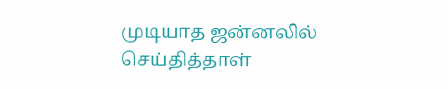முடியாத ஜன்னலில்
செய்தித்தாள்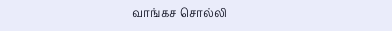வாங்கச சொல்லி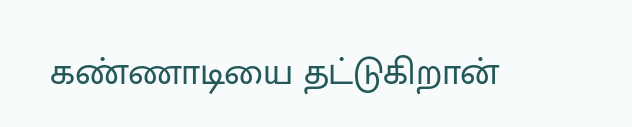கண்ணாடியை தட்டுகிறான்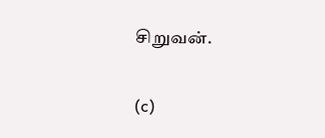சிறுவன்.

(c)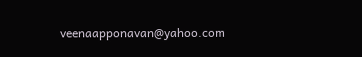veenaapponavan@yahoo.com